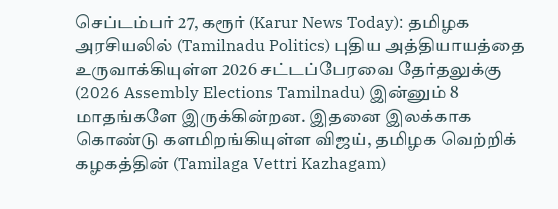செப்டம்பர் 27, கரூர் (Karur News Today): தமிழக அரசியலில் (Tamilnadu Politics) புதிய அத்தியாயத்தை உருவாக்கியுள்ள 2026 சட்டப்பேரவை தேர்தலுக்கு (2026 Assembly Elections Tamilnadu) இன்னும் 8 மாதங்களே இருக்கின்றன. இதனை இலக்காக கொண்டு களமிறங்கியுள்ள விஜய், தமிழக வெற்றிக் கழகத்தின் (Tamilaga Vettri Kazhagam)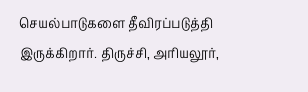செயல்பாடுகளை தீவிரப்படுத்தி இருக்கிறார். திருச்சி, அரியலூர்,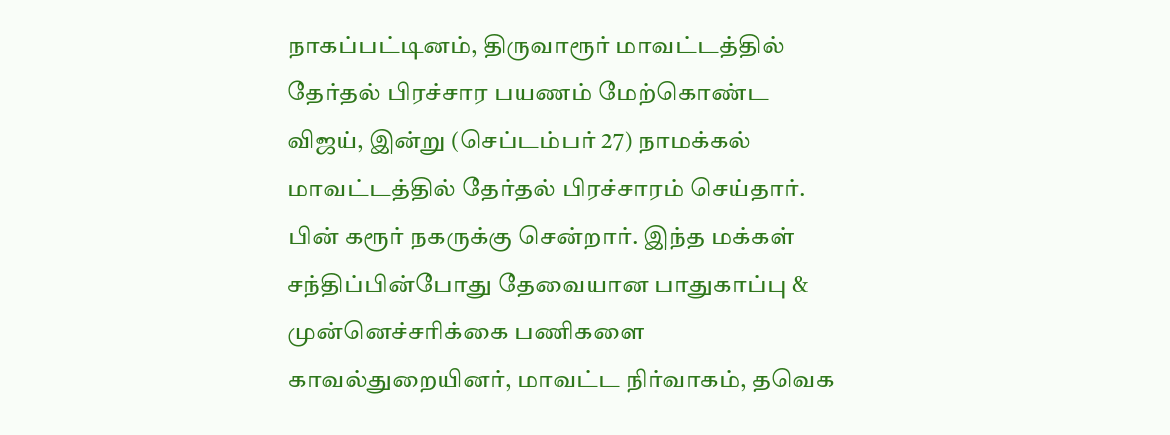நாகப்பட்டினம், திருவாரூர் மாவட்டத்தில் தேர்தல் பிரச்சார பயணம் மேற்கொண்ட விஜய், இன்று (செப்டம்பர் 27) நாமக்கல் மாவட்டத்தில் தேர்தல் பிரச்சாரம் செய்தார். பின் கரூர் நகருக்கு சென்றார். இந்த மக்கள் சந்திப்பின்போது தேவையான பாதுகாப்பு & முன்னெச்சரிக்கை பணிகளை காவல்துறையினர், மாவட்ட நிர்வாகம், தவெக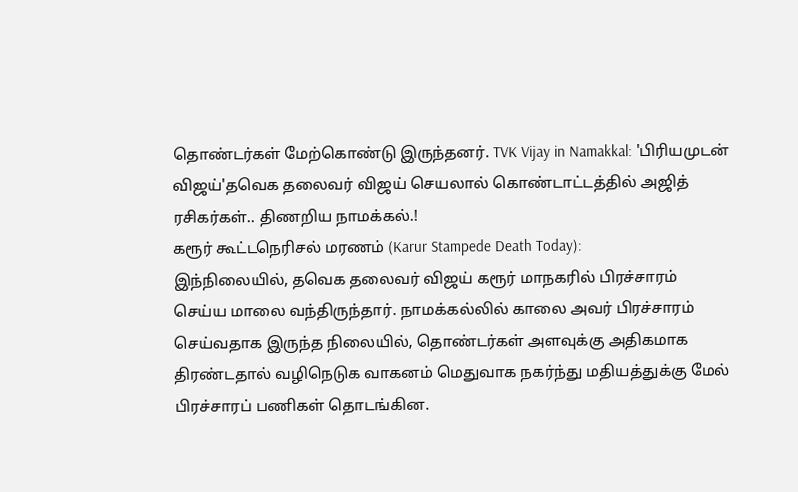தொண்டர்கள் மேற்கொண்டு இருந்தனர். TVK Vijay in Namakkal: 'பிரியமுடன் விஜய்'தவெக தலைவர் விஜய் செயலால் கொண்டாட்டத்தில் அஜித் ரசிகர்கள்.. திணறிய நாமக்கல்.!
கரூர் கூட்டநெரிசல் மரணம் (Karur Stampede Death Today):
இந்நிலையில், தவெக தலைவர் விஜய் கரூர் மாநகரில் பிரச்சாரம் செய்ய மாலை வந்திருந்தார். நாமக்கல்லில் காலை அவர் பிரச்சாரம் செய்வதாக இருந்த நிலையில், தொண்டர்கள் அளவுக்கு அதிகமாக திரண்டதால் வழிநெடுக வாகனம் மெதுவாக நகர்ந்து மதியத்துக்கு மேல் பிரச்சாரப் பணிகள் தொடங்கின.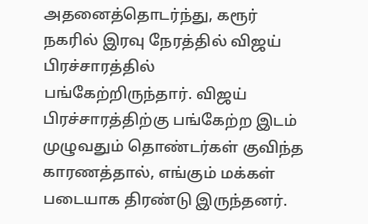அதனைத்தொடர்ந்து, கரூர் நகரில் இரவு நேரத்தில் விஜய் பிரச்சாரத்தில் பங்கேற்றிருந்தார். விஜய் பிரச்சாரத்திற்கு பங்கேற்ற இடம் முழுவதும் தொண்டர்கள் குவிந்த காரணத்தால், எங்கும் மக்கள் படையாக திரண்டு இருந்தனர்.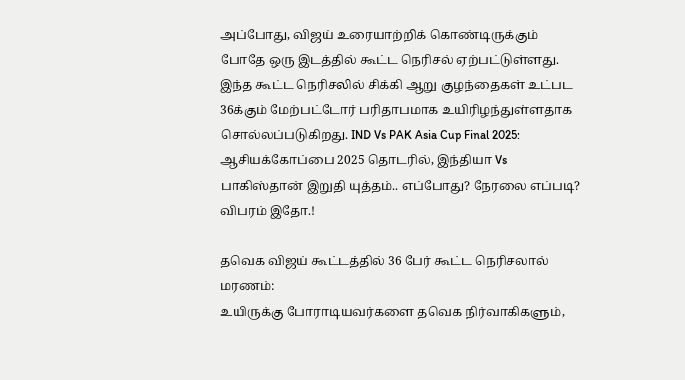அப்போது, விஜய் உரையாற்றிக் கொண்டிருக்கும் போதே ஒரு இடத்தில் கூட்ட நெரிசல் ஏற்பட்டுள்ளது. இந்த கூட்ட நெரிசலில் சிக்கி ஆறு குழந்தைகள் உட்பட 36க்கும் மேற்பட்டோர் பரிதாபமாக உயிரிழந்துள்ளதாக சொல்லப்படுகிறது. IND Vs PAK Asia Cup Final 2025: ஆசியக்கோப்பை 2025 தொடரில், இந்தியா Vs பாகிஸ்தான் இறுதி யுத்தம்.. எப்போது? நேரலை எப்படி? விபரம் இதோ.!

தவெக விஜய் கூட்டத்தில் 36 பேர் கூட்ட நெரிசலால் மரணம்:
உயிருக்கு போராடியவர்களை தவெக நிர்வாகிகளும்,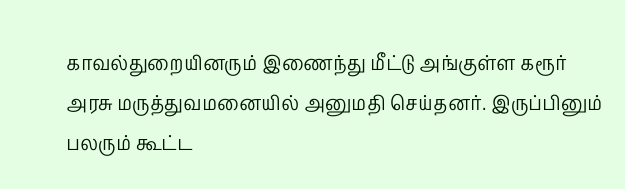காவல்துறையினரும் இணைந்து மீட்டு அங்குள்ள கரூர் அரசு மருத்துவமனையில் அனுமதி செய்தனர். இருப்பினும் பலரும் கூட்ட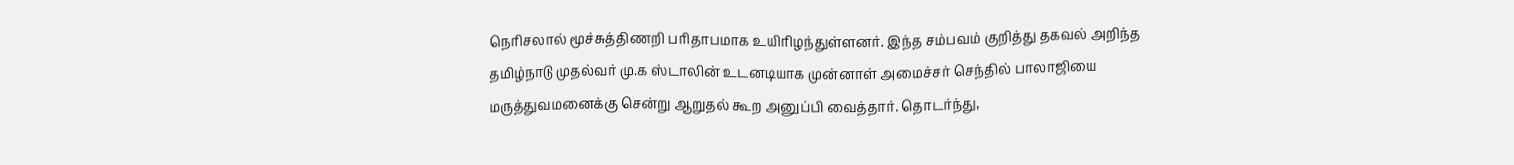நெரிசலால் மூச்சுத்திணறி பரிதாபமாக உயிரிழந்துள்ளனர். இந்த சம்பவம் குறித்து தகவல் அறிந்த தமிழ்நாடு முதல்வர் மு.க ஸ்டாலின் உடனடியாக முன்னாள் அமைச்சர் செந்தில் பாலாஜியை மருத்துவமனைக்கு சென்று ஆறுதல் கூற அனுப்பி வைத்தார். தொடர்ந்து,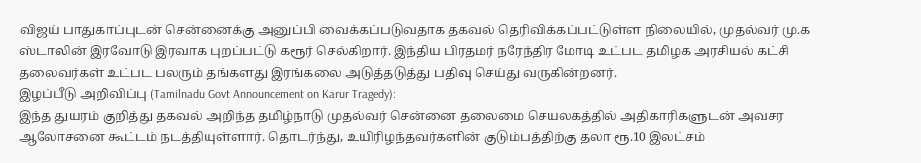விஜய் பாதுகாப்புடன் சென்னைக்கு அனுப்பி வைக்கப்படுவதாக தகவல் தெரிவிக்கப்பட்டுள்ள நிலையில், முதல்வர் மு.க ஸ்டாலின் இரவோடு இரவாக புறப்பட்டு கரூர் செல்கிறார். இந்திய பிரதமர் நரேந்திர மோடி உட்பட தமிழக அரசியல் கட்சி தலைவர்கள் உட்பட பலரும் தங்களது இரங்கலை அடுத்தடுத்து பதிவு செய்து வருகின்றனர்.
இழப்பீடு அறிவிப்பு (Tamilnadu Govt Announcement on Karur Tragedy):
இந்த துயரம் குறித்து தகவல் அறிந்த தமிழ்நாடு முதல்வர் சென்னை தலைமை செயலகத்தில் அதிகாரிகளுடன் அவசர ஆலோசனை கூட்டம் நடத்தியுள்ளார். தொடர்ந்து, உயிரிழந்தவர்களின் குடும்பத்திற்கு தலா ரூ.10 இலட்சம்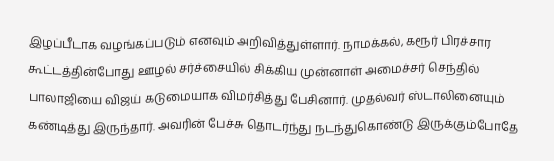இழப்பீடாக வழங்கப்படும் எனவும் அறிவித்துள்ளார். நாமக்கல், கரூர் பிரச்சார கூட்டத்தின்போது ஊழல் சர்ச்சையில் சிக்கிய முன்னாள் அமைச்சர் செந்தில் பாலாஜியை விஜய் கடுமையாக விமர்சித்து பேசினார். முதல்வர் ஸ்டாலினையும் கண்டித்து இருந்தார். அவரின் பேச்சு தொடர்ந்து நடந்துகொண்டு இருக்கும்போதே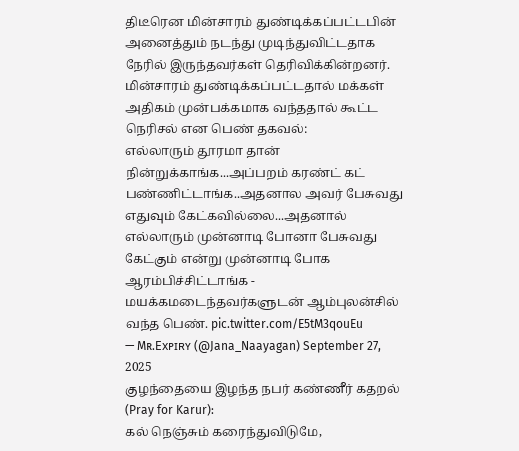திடீரென மின்சாரம் துண்டிக்கப்பட்டபின் அனைத்தும் நடந்து முடிந்துவிட்டதாக நேரில் இருந்தவர்கள் தெரிவிக்கின்றனர்.
மின்சாரம் துண்டிக்கப்பட்டதால் மக்கள் அதிகம் முன்பக்கமாக வந்ததால் கூட்ட நெரிசல் என பெண் தகவல்:
எல்லாரும் தூரமா தான் நின்றுக்காங்க...அப்பறம் கரண்ட் கட் பண்ணிட்டாங்க..அதனால அவர் பேசுவது எதுவும் கேட்கவில்லை...அதனால் எல்லாரும் முன்னாடி போனா பேசுவது கேட்கும் என்று முன்னாடி போக ஆரம்பிச்சிட்டாங்க - மயக்கமடைந்தவர்களுடன் ஆம்புலன்சில் வந்த பெண். pic.twitter.com/E5tM3qouEu
— Mʀ.Exᴘɪʀʏ (@Jana_Naayagan) September 27, 2025
குழந்தையை இழந்த நபர் கண்ணீர் கதறல் (Pray for Karur):
கல் நெஞ்சும் கரைந்துவிடுமே,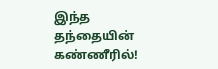இந்த தந்தையின் கண்ணீரில்!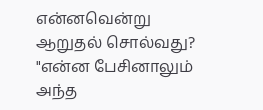என்னவென்று ஆறுதல் சொல்வது?
"என்ன பேசினாலும் அந்த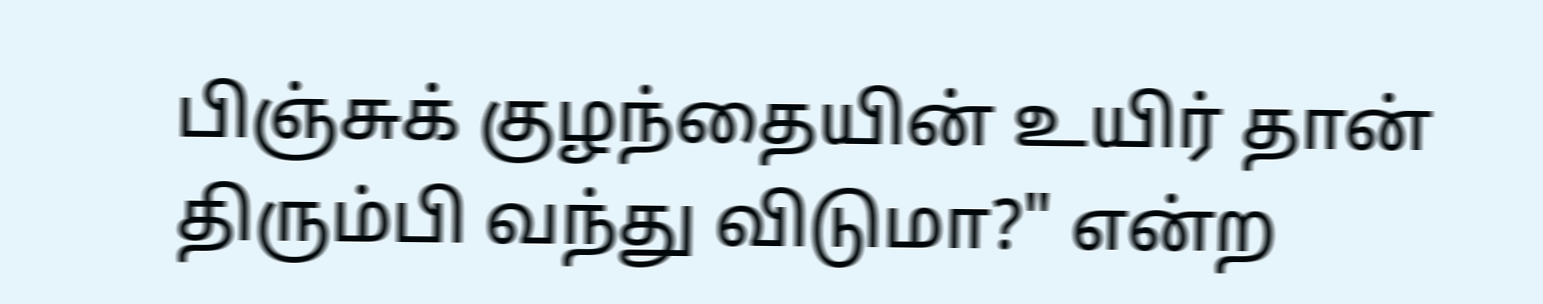பிஞ்சுக் குழந்தையின் உயிர் தான் திரும்பி வந்து விடுமா?" என்ற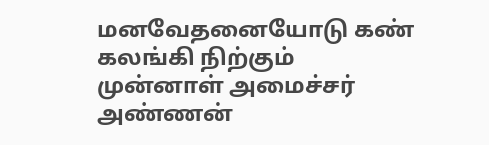மனவேதனையோடு கண் கலங்கி நிற்கும் முன்னாள் அமைச்சர் அண்ணன்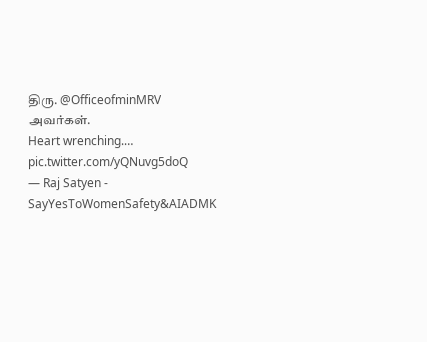திரு. @OfficeofminMRV அவர்கள்.
Heart wrenching.… pic.twitter.com/yQNuvg5doQ
— Raj Satyen - SayYesToWomenSafety&AIADMK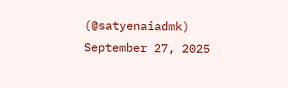(@satyenaiadmk) September 27, 2025